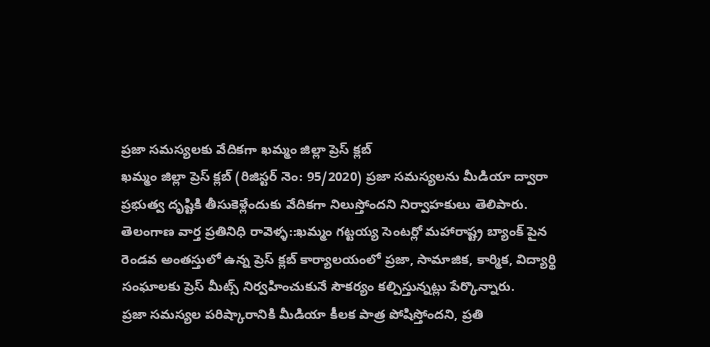ప్రజా సమస్యలకు వేదికగా ఖమ్మం జిల్లా ప్రెస్ క్లబ్
ఖమ్మం జిల్లా ప్రెస్ క్లబ్ (రిజిస్టర్ నెం: 95/2020) ప్రజా సమస్యలను మీడియా ద్వారా ప్రభుత్వ దృష్టికి తీసుకెళ్లేందుకు వేదికగా నిలుస్తోందని నిర్వాహకులు తెలిపారు.
తెలంగాణ వార్త ప్రతినిధి రావెళ్ళ::ఖమ్మం గట్టయ్య సెంటర్లో మహారాష్ట్ర బ్యాంక్ పైన రెండవ అంతస్తులో ఉన్న ప్రెస్ క్లబ్ కార్యాలయంలో ప్రజా, సామాజిక, కార్మిక, విద్యార్థి సంఘాలకు ప్రెస్ మీట్స్ నిర్వహించుకునే సౌకర్యం కల్పిస్తున్నట్లు పేర్కొన్నారు.
ప్రజా సమస్యల పరిష్కారానికి మీడియా కీలక పాత్ర పోషిస్తోందని, ప్రతి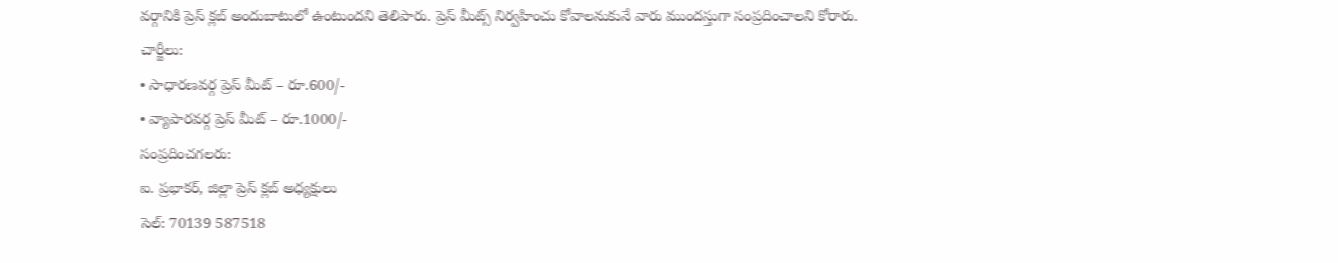వర్గానికి ప్రెస్ క్లబ్ అందుబాటులో ఉంటుందని తెలిపారు. ప్రెస్ మీట్స్ నిర్వహించు కోవాలనుకునే వారు ముందస్తుగా సంప్రదించాలని కోరారు.
చార్జీలు:
• సాధారణవర్గ ప్రెస్ మీట్ – రూ.600/-
• వ్యాపారవర్గ ప్రెస్ మీట్ – రూ.1000/-
సంప్రదించగలరు:
ఐ. ప్రభాకర్, జిల్లా ప్రెస్ క్లబ్ అధ్యక్షులు
సెల్: 70139 587518